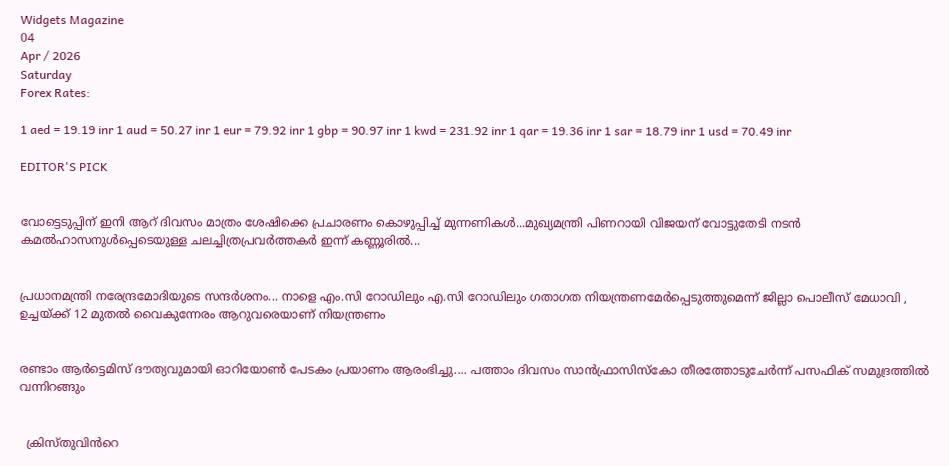Widgets Magazine
04
Apr / 2026
Saturday
Forex Rates:

1 aed = 19.19 inr 1 aud = 50.27 inr 1 eur = 79.92 inr 1 gbp = 90.97 inr 1 kwd = 231.92 inr 1 qar = 19.36 inr 1 sar = 18.79 inr 1 usd = 70.49 inr

EDITOR'S PICK


വോട്ടെടുപ്പിന് ഇ‌നി ആറ് ദിവസം മാത്രം ശേഷിക്കെ പ്രചാരണം കൊഴുപ്പിച്ച് മുന്നണികള്‍...മുഖ്യമന്ത്രി പിണറായി വിജയന് വോട്ടുതേടി നടന്‍ കമല്‍ഹാസനുള്‍പ്പെടെയുള്ള ചലച്ചിത്രപ്രവർത്തകർ ഇന്ന് കണ്ണൂരില്‍...


പ്രധാനമന്ത്രി നരേന്ദ്രമോദിയുടെ സന്ദർശനം... നാളെ എം.സി റോഡിലും എ.സി റോഡിലും ഗതാഗത നിയന്ത്രണമേർപ്പെടുത്തുമെന്ന് ജില്ലാ പൊലീസ് മേധാവി , ഉച്ചയ്ക്ക് 12 മുതൽ വൈകുന്നേരം ആറുവരെയാണ് നിയന്ത്രണം


രണ്ടാം ആർട്ടെമിസ് ദൗത്യവുമായി ഓറിയോൺ പേടകം പ്രയാണം ആരംഭിച്ചു.... പത്താം ദിവസം സാൻഫ്രാസിസ്കോ തീരത്തോടുചേർന്ന് പസഫിക് സമുദ്രത്തിൽ വന്നിറങ്ങും


  ക്രിസ്തുവിൻറെ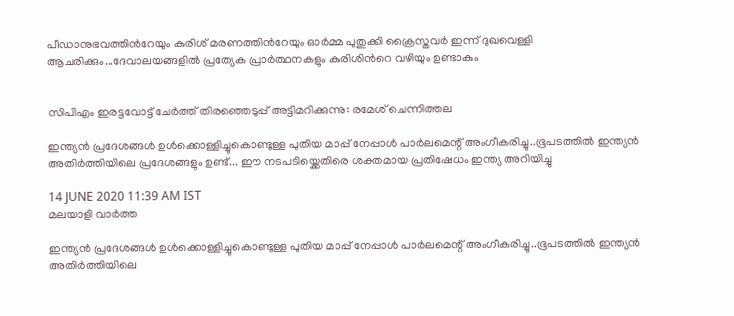പീഡാനുഭവത്തിൻറേയും കുരിശ് മരണത്തിൻറേയും ഓർമ്മ പുതുക്കി ക്രൈസ്തവർ ഇന്ന് ദുഖവെള്ളി ആചരിക്കും...ദേവാലയങ്ങളിൽ പ്രത്യേക പ്രാർത്ഥനകളും കുരിശിൻറെ വഴിയും ഉണ്ടാകും


സിപിഎം ഇരട്ടവോട്ട് ചേര്‍ത്ത് തിരഞ്ഞെടുപ്പ് അട്ടിമറിക്കുന്നു: രമേശ് ചെന്നിത്തല

ഇന്ത്യൻ പ്രദേശങ്ങൾ ഉൾക്കൊള്ളിച്ചുകൊണ്ടുള്ള പുതിയ മാപ്പ് നേപ്പാൾ പാർലമെന്റ് അംഗീകരിച്ചു..ഭൂപടത്തിൽ ഇന്ത്യൻ അതിർത്തിയിലെ പ്രദേശങ്ങളും ഉണ്ട്... ഈ നടപടിയ്ക്കെതിരെ ശക്തമായ പ്രതിഷേധം ഇന്ത്യ അറിയിച്ചു

14 JUNE 2020 11:39 AM IST
മലയാളി വാര്‍ത്ത

ഇന്ത്യൻ പ്രദേശങ്ങൾ ഉൾക്കൊള്ളിച്ചുകൊണ്ടുള്ള പുതിയ മാപ്പ് നേപ്പാൾ പാർലമെന്റ് അംഗീകരിച്ചു..ഭൂപടത്തിൽ ഇന്ത്യൻ അതിർത്തിയിലെ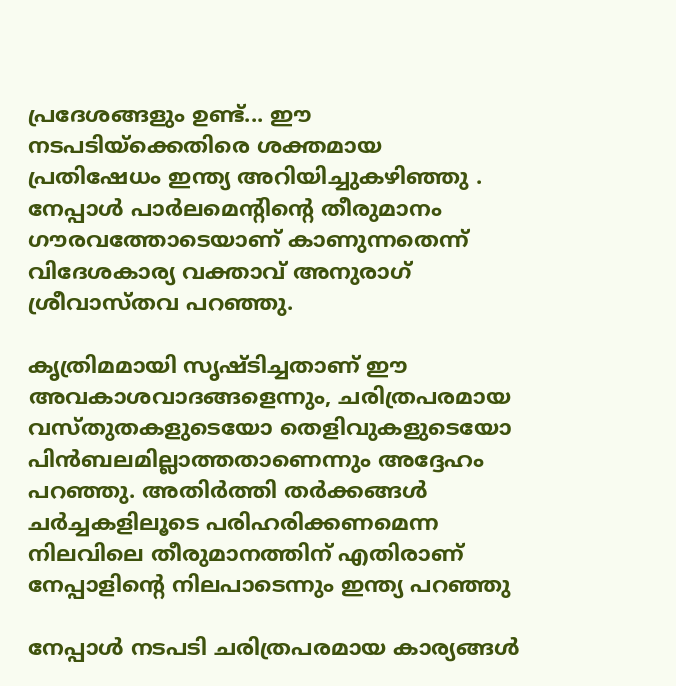പ്രദേശങ്ങളും ഉണ്ട്... ഈ നടപടിയ്ക്കെതിരെ ശക്തമായ പ്രതിഷേധം ഇന്ത്യ അറിയിച്ചുകഴിഞ്ഞു . നേപ്പാൾ പാർലമെന്റിന്റെ തീരുമാനം ഗൗരവത്തോടെയാണ് കാണുന്നതെന്ന് വിദേശകാര്യ വക്താവ് അനുരാഗ് ശ്രീവാസ്തവ പറഞ്ഞു.

കൃത്രിമമായി സൃഷ്ടിച്ചതാണ് ഈ അവകാശവാദങ്ങളെന്നും, ചരിത്രപരമായ വസ്തുതകളുടെയോ തെളിവുകളുടെയോ പിൻബലമില്ലാത്തതാണെന്നും അദ്ദേഹം പറഞ്ഞു. അതിർത്തി തർക്കങ്ങൾ ചർച്ചകളിലൂടെ പരിഹരിക്കണമെന്ന നിലവിലെ തീരുമാനത്തിന് എതിരാണ് നേപ്പാളിന്റെ നിലപാടെന്നും ഇന്ത്യ പറഞ്ഞു

നേപ്പാള്‍ നടപടി ചരിത്രപരമായ കാര്യങ്ങള്‍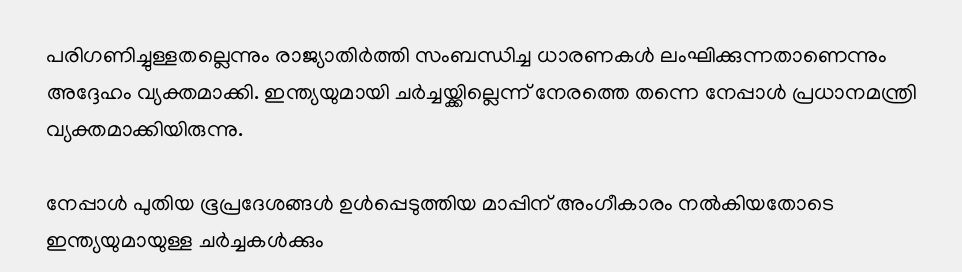പരിഗണിച്ചുള്ളതല്ലെന്നും രാജ്യാതിര്‍ത്തി സംബന്ധിച്ച ധാരണകള്‍ ലംഘിക്കുന്നതാണെന്നും അദ്ദേഹം വ്യക്തമാക്കി. ഇന്ത്യയുമായി ചര്‍ച്ചയ്ക്കില്ലെന്ന് നേരത്തെ തന്നെ നേപ്പാള്‍ പ്രധാനമന്ത്രി വ്യക്തമാക്കിയിരുന്നു.

നേപ്പാള്‍ പുതിയ ഭൂപ്രദേശങ്ങള്‍ ഉള്‍പ്പെടുത്തിയ മാപ്പിന് അംഗീകാരം നല്‍കിയതോടെ ഇന്ത്യയുമായുള്ള ചര്‍ച്ചകള്‍ക്കും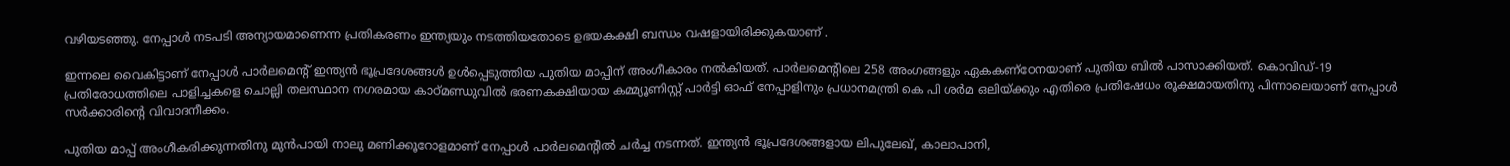വഴിയടഞ്ഞു. നേപ്പാള്‍ നടപടി അന്യായമാണെന്ന പ്രതികരണം ഇന്ത്യയും നടത്തിയതോടെ ഉഭയകക്ഷി ബന്ധം വഷളായിരിക്കുകയാണ് .

ഇന്നലെ വൈകിട്ടാണ് നേപ്പാള്‍ പാര്‍ലമെൻ്റ് ഇന്ത്യൻ ഭൂപ്രദേശങ്ങള്‍ ഉള്‍പ്പെടുത്തിയ പുതിയ മാപ്പിന് അംഗീകാരം നല്‍കിയത്. പാര്‍ലമെൻ്റിലെ 258 അംഗങ്ങളും ഏകകണ്ഠേനയാണ് പുതിയ ബിൽ പാസാക്കിയത്. കൊവിഡ്-19 പ്രതിരോധത്തിലെ പാളിച്ചകളെ ചൊല്ലി തലസ്ഥാന നഗരമായ കാഠ്മണ്ഡുവിൽ ഭരണകക്ഷിയായ കമ്മ്യൂണിസ്റ്റ് പാര്‍ട്ടി ഓഫ് നേപ്പാളിനും പ്രധാനമന്ത്രി കെ പി ശര്‍മ ഒലിയ്ക്കും എതിരെ പ്രതിഷേധം രൂക്ഷമായതിനു പിന്നാലെയാണ് നേപ്പാൾ സര്‍ക്കാരിൻ്റെ വിവാദനീക്കം.

പുതിയ മാപ്പ് അംഗീകരിക്കുന്നതിനു മുൻപായി നാലു മണിക്കൂറോളമാണ് നേപ്പാള്‍ പാര്‍ലമെൻ്റിൽ ചര്‍ച്ച നടന്നത്. ഇന്ത്യൻ ഭൂപ്രദേശങ്ങളായ ലിപുലേഖ്, കാലാപാനി,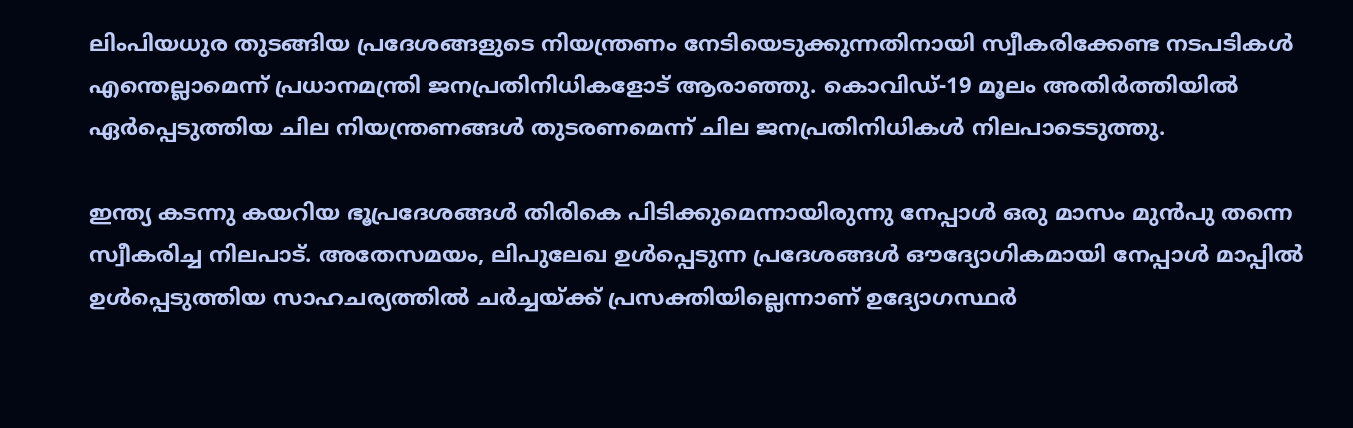ലിംപിയധുര തുടങ്ങിയ പ്രദേശങ്ങളുടെ നിയന്ത്രണം നേടിയെടുക്കുന്നതിനായി സ്വീകരിക്കേണ്ട നടപടികള്‍ എന്തെല്ലാമെന്ന് പ്രധാനമന്ത്രി ജനപ്രതിനിധികളോട് ആരാഞ്ഞു. കൊവിഡ്-19 മൂലം അതിര്‍ത്തിയിൽ ഏര്‍പ്പെടുത്തിയ ചില നിയന്ത്രണങ്ങള്‍ തുടരണമെന്ന് ചില ജനപ്രതിനിധികള്‍ നിലപാടെടുത്തു.

ഇന്ത്യ കടന്നു കയറിയ ഭൂപ്രദേശങ്ങള്‍ തിരികെ പിടിക്കുമെന്നായിരുന്നു നേപ്പാള്‍ ഒരു മാസം മുൻപു തന്നെ സ്വീകരിച്ച നിലപാട്. അതേസമയം, ലിപുലേഖ ഉള്‍പ്പെടുന്ന പ്രദേശങ്ങള്‍ ഔദ്യോഗികമായി നേപ്പാള്‍ മാപ്പിൽ ഉള്‍പ്പെടുത്തിയ സാഹചര്യത്തിൽ ചര്‍ച്ചയ്ക്ക് പ്രസക്തിയില്ലെന്നാണ് ഉദ്യോഗസ്ഥര്‍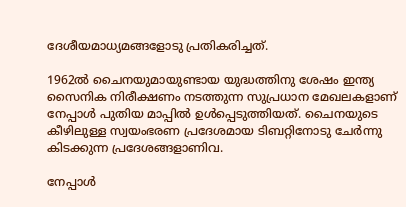ദേശീയമാധ്യമങ്ങളോടു പ്രതികരിച്ചത്.

1962ൽ ചൈനയുമായുണ്ടായ യുദ്ധത്തിനു ശേഷം ഇന്ത്യ സൈനിക നിരീക്ഷണം നടത്തുന്ന സുപ്രധാന മേഖലകളാണ് നേപ്പാള്‍ പുതിയ മാപ്പിൽ ഉള്‍പ്പെടുത്തിയത്. ചൈനയുടെ കീഴിലുള്ള സ്വയംഭരണ പ്രദേശമായ ടിബറ്റിനോടു ചേര്‍ന്നു കിടക്കുന്ന പ്രദേശങ്ങളാണിവ.

നേപ്പാള്‍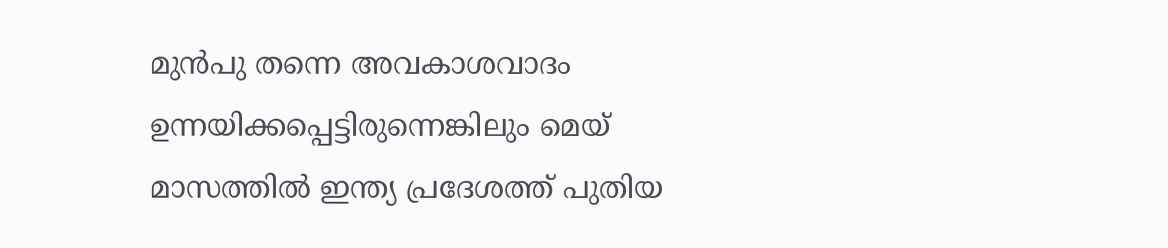മുൻപു തന്നെ അവകാശവാദം ഉന്നയിക്കപ്പെട്ടിരുന്നെങ്കിലും മെയ് മാസത്തിൽ ഇന്ത്യ പ്രദേശത്ത് പുതിയ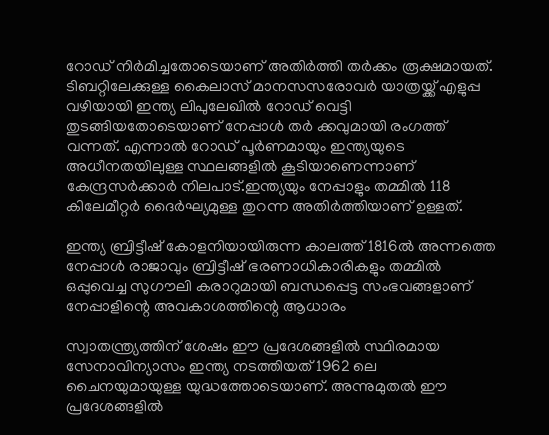റോഡ് നിര്‍മിച്ചതോടെയാണ് അതിര്‍ത്തി തര്‍ക്കം രൂക്ഷമായത്. ടിബറ്റിലേക്കുള്ള കൈലാസ് മാനസസരോവർ യാത്രയ്ക്ക് എളുപ്പ വഴിയായി ഇന്ത്യ ലിപുലേഖിൽ റോഡ് വെട്ടി തുടങ്ങിയതോടെയാണ് നേപ്പാൾ തർ ക്കവുമായി രംഗത്ത് വന്നത്. എന്നാൽ റോഡ് പൂർണമായും ഇന്ത്യയുടെ അധീനതയിലുള്ള സ്ഥലങ്ങളിൽ കൂടിയാണെന്നാണ് കേന്ദ്രസർക്കാർ നിലപാട്.ഇന്ത്യയും നേപ്പാളും തമ്മിൽ 118 കിലേമീറ്റർ ദൈർഘ്യമുള്ള തുറന്ന അതിർത്തിയാണ് ഉള്ളത്.

ഇന്ത്യ ബ്രിട്ടീഷ് കോളനിയായിരുന്ന കാലത്ത് 1816ൽ അന്നത്തെ നേപ്പാൾ രാജാവും ബ്രിട്ടീഷ് ഭരണാധികാരികളും തമ്മിൽ ഒപ്പുവെച്ച സുഗൗലി കരാറുമായി ബന്ധപ്പെട്ട സംഭവങ്ങളാണ് നേപ്പാളിന്റെ അവകാശത്തിന്റെ ആധാരം

സ്വാതന്ത്ര്യത്തിന് ശേഷം ഈ പ്രദേശങ്ങളിൽ സ്ഥിരമായ സേനാവിന്യാസം ഇന്ത്യ നടത്തിയത് 1962 ലെ ചൈനയുമായുള്ള യുദ്ധത്തോടെയാണ്. അന്നുമുതൽ ഈ പ്രദേശങ്ങളിൽ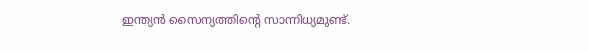ഇന്ത്യൻ സൈന്യത്തിന്റെ സാന്നിധ്യമുണ്ട്.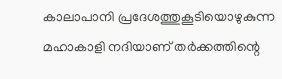കാലാപാനി പ്രദേശത്തുകൂടിയൊഴുകുന്ന മഹാകാളി നദിയാണ് തർക്കത്തിന്റെ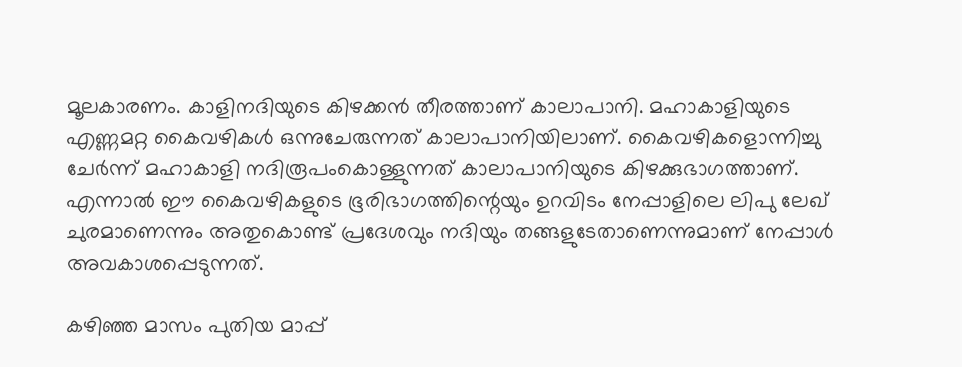മൂലകാരണം. കാളിനദിയുടെ കിഴക്കൻ തീരത്താണ് കാലാപാനി. മഹാകാളിയുടെ എണ്ണമറ്റ കൈവഴികൾ ഒന്നുചേരുന്നത് കാലാപാനിയിലാണ്. കൈവഴികളൊന്നിച്ചു ചേർന്ന് മഹാകാളി നദിരൂപംകൊള്ളുന്നത് കാലാപാനിയുടെ കിഴക്കുഭാഗത്താണ്. എന്നാൽ ഈ കൈവഴികളുടെ ഭൂരിഭാഗത്തിന്റെയും ഉറവിടം നേപ്പാളിലെ ലിപു ലേഖ് ചുരമാണെന്നും അതുകൊണ്ട് പ്രദേശവും നദിയും തങ്ങളുടേതാണെന്നുമാണ് നേപ്പാൾ അവകാശപ്പെടുന്നത്.

കഴിഞ്ഞ മാസം പുതിയ മാപ്പ്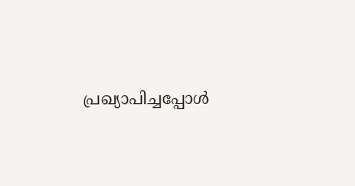പ്രഖ്യാപിച്ചപ്പോള്‍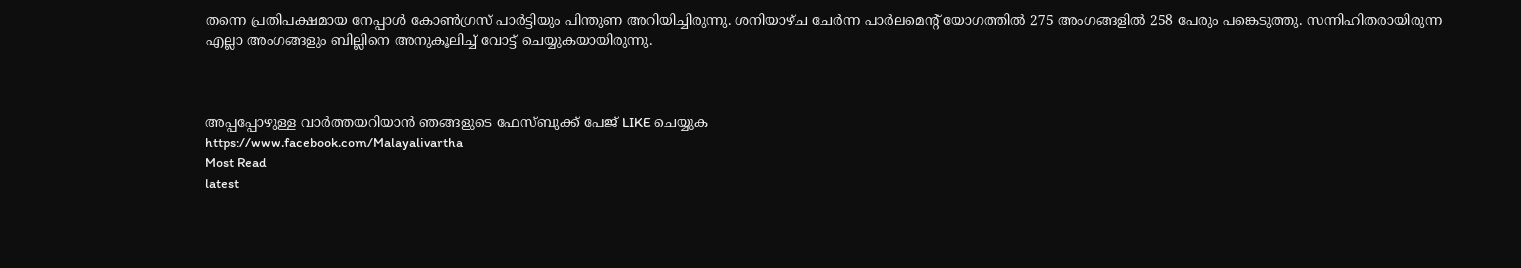തന്നെ പ്രതിപക്ഷമായ നേപ്പാള്‍ കോൺഗ്രസ് പാര്‍ട്ടിയും പിന്തുണ അറിയിച്ചിരുന്നു. ശനിയാഴ്ച ചേര്‍ന്ന പാര്‍ലമെൻ്റ് യോഗത്തിൽ 275 അംഗങ്ങളിൽ 258 പേരും പങ്കെടുത്തു. സന്നിഹിതരായിരുന്ന എല്ലാ അംഗങ്ങളും ബില്ലിനെ അനുകൂലിച്ച് വോട്ട് ചെയ്യുകയായിരുന്നു.



അപ്പപ്പോഴുള്ള വാര്‍ത്തയറിയാന്‍ ഞങ്ങളുടെ ഫേസ്‌ബുക്ക്‌ പേജ് LIKE ചെയ്യുക
https://www.facebook.com/Malayalivartha
Most Read
latest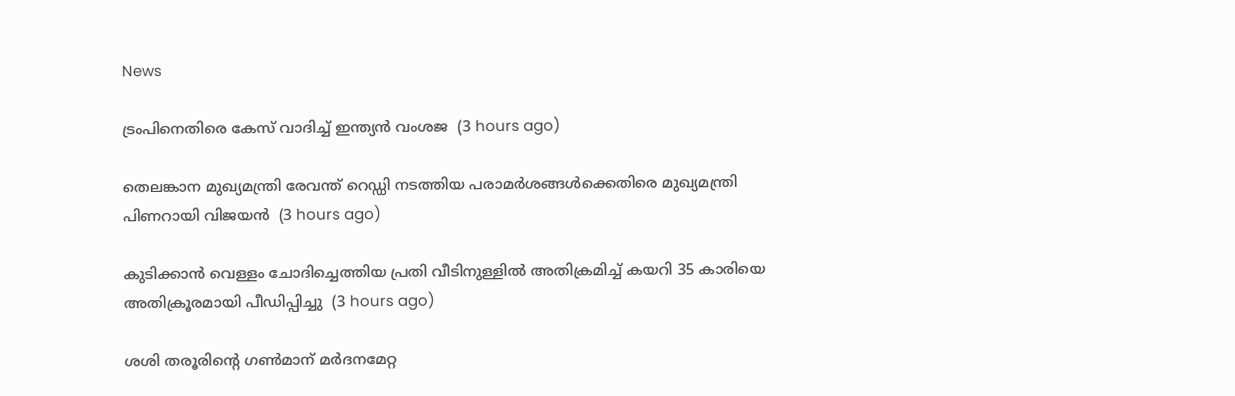News

ട്രംപിനെതിരെ കേസ് വാദിച്ച് ഇന്ത്യന്‍ വംശജ  (3 hours ago)

തെലങ്കാന മുഖ്യമന്ത്രി രേവന്ത് റെഡ്ഡി നടത്തിയ പരാമര്‍ശങ്ങള്‍ക്കെതിരെ മുഖ്യമന്ത്രി പിണറായി വിജയന്‍  (3 hours ago)

കുടിക്കാന്‍ വെള്ളം ചോദിച്ചെത്തിയ പ്രതി വീടിനുള്ളില്‍ അതിക്രമിച്ച് കയറി 35 കാരിയെ അതിക്രൂരമായി പീഡിപ്പിച്ചു  (3 hours ago)

ശശി തരൂരിന്റെ ഗണ്‍മാന് മര്‍ദനമേറ്റ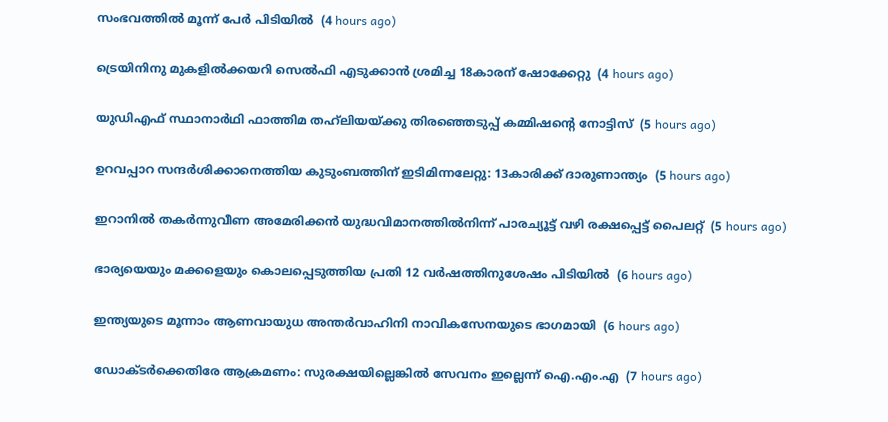സംഭവത്തില്‍ മൂന്ന് പേര്‍ പിടിയില്‍  (4 hours ago)

ട്രെയിനിനു മുകളില്‍ക്കയറി സെല്‍ഫി എടുക്കാന്‍ ശ്രമിച്ച 18കാരന് ഷോക്കേറ്റു  (4 hours ago)

യുഡിഎഫ് സ്ഥാനാര്‍ഥി ഫാത്തിമ തഹ്‌ലിയയ്ക്കു തിരഞ്ഞെടുപ്പ് കമ്മിഷന്റെ നോട്ടിസ്  (5 hours ago)

ഉറവപ്പാറ സന്ദര്‍ശിക്കാനെത്തിയ കുടുംബത്തിന് ഇടിമിന്നലേറ്റു: 13കാരിക്ക് ദാരുണാന്ത്യം  (5 hours ago)

ഇറാനില്‍ തകര്‍ന്നുവീണ അമേരിക്കന്‍ യുദ്ധവിമാനത്തില്‍നിന്ന് പാരച്യൂട്ട് വഴി രക്ഷപ്പെട്ട് പൈലറ്റ്  (5 hours ago)

ഭാര്യയെയും മക്കളെയും കൊലപ്പെടുത്തിയ പ്രതി 12 വര്‍ഷത്തിനുശേഷം പിടിയില്‍  (6 hours ago)

ഇന്ത്യയുടെ മൂന്നാം ആണവായുധ അന്തര്‍വാഹിനി നാവികസേനയുടെ ഭാഗമായി  (6 hours ago)

ഡോക്ടര്‍ക്കെതിരേ ആക്രമണം: സുരക്ഷയില്ലെങ്കില്‍ സേവനം ഇല്ലെന്ന് ഐ.എം.എ  (7 hours ago)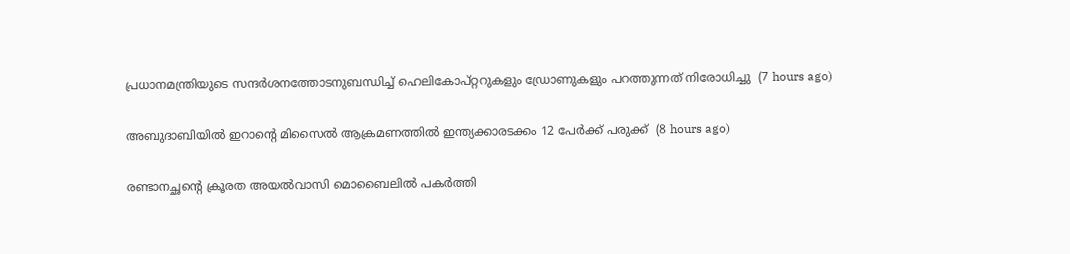പ്രധാനമന്ത്രിയുടെ സന്ദര്‍ശനത്തോടനുബന്ധിച്ച് ഹെലികോപ്റ്ററുകളും ഡ്രോണുകളും പറത്തുന്നത് നിരോധിച്ചു  (7 hours ago)

അബുദാബിയില്‍ ഇറാന്റെ മിസൈല്‍ ആക്രമണത്തില്‍ ഇന്ത്യക്കാരടക്കം 12 പേര്‍ക്ക് പരുക്ക്  (8 hours ago)

രണ്ടാനച്ഛന്റെ ക്രൂരത അയല്‍വാസി മൊബൈലില്‍ പകര്‍ത്തി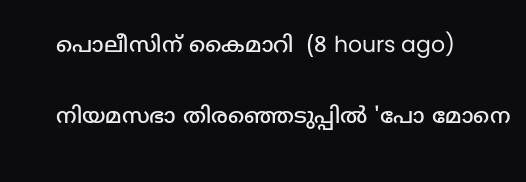പൊലീസിന് കൈമാറി  (8 hours ago)

നിയമസഭാ തിരഞ്ഞെടുപ്പില്‍ 'പോ മോനെ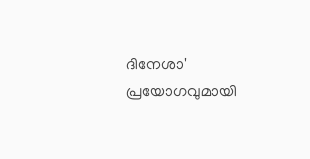ദിനേശാ' പ്രയോഗവുമായി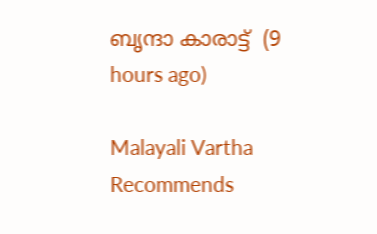ബൃന്ദാ കാരാട്ട്  (9 hours ago)

Malayali Vartha Recommends